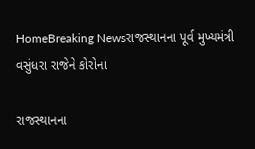HomeBreaking Newsરાજસ્થાનના પૂર્વ મુખ્યમંત્રી વસુંધરા રાજેને કોરોના

રાજસ્થાનના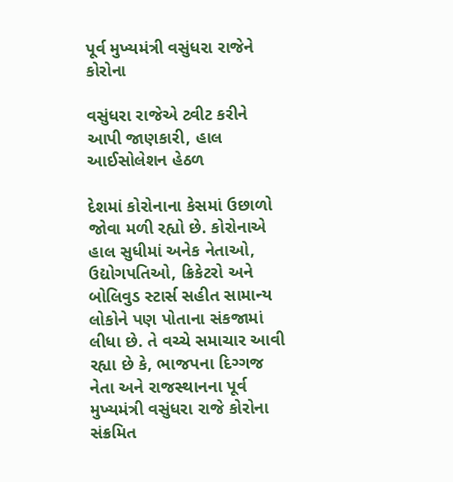પૂર્વ મુખ્યમંત્રી વસુંધરા રાજેને કોરોના

વસુંધરા રાજેએ ટ્વીટ કરીને આપી જાણકારી, હાલ આઈસોલેશન હેઠળ

દેશમાં કોરોનાના કેસમાં ઉછાળો જોવા મળી રહ્યો છે. કોરોનાએ હાલ સુધીમાં અનેક નેતાઓ, ઉદ્યોગપતિઓ, ક્રિકેટરો અને બોલિવુડ સ્ટાર્સ સહીત સામાન્ય લોકોને પણ પોતાના સંકજામાં લીધા છે. તે વચ્ચે સમાચાર આવી રહ્યા છે કે, ભાજપના દિગ્ગજ નેતા અને રાજસ્થાનના પૂર્વ મુખ્યમંત્રી વસુંધરા રાજે કોરોના સંક્રમિત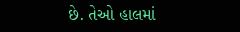છે. તેઓ હાલમાં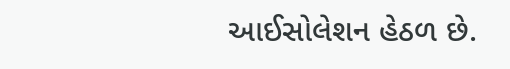આઈસોલેશન હેઠળ છે.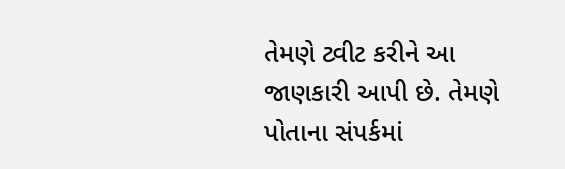તેમણે ટ્વીટ કરીને આ જાણકારી આપી છે. તેમણે પોતાના સંપર્કમાં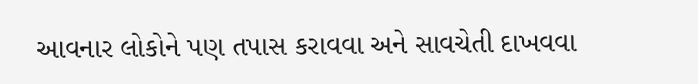આવનાર લોકોને પણ તપાસ કરાવવા અને સાવચેતી દાખવવા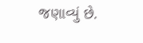જણાવ્યું છે.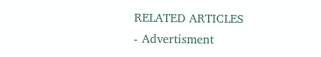RELATED ARTICLES
- Advertisment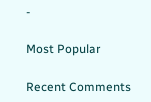-

Most Popular

Recent Comments